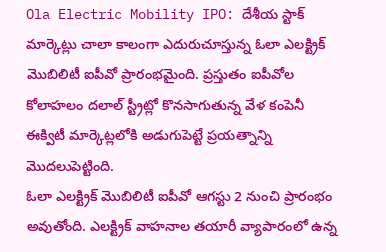Ola Electric Mobility IPO: దేశీయ స్టాక్ మార్కెట్లు చాలా కాలంగా ఎదురుచూస్తున్న ఓలా ఎలక్ట్రిక్ మెుబిలిటీ ఐపీవో ప్రారంభమైంది. ప్రస్తుతం ఐపీవోల కోలాహలం దలాల్ స్ట్రీట్లో కొనసాగుతున్న వేళ కంపెనీ ఈక్విటీ మార్కెట్లలోకి అడుగుపెట్టే ప్రయత్నాన్ని మెుదలుపెట్టింది.
ఓలా ఎలక్ట్రిక్ మెుబిలిటీ ఐపీవో ఆగస్టు 2 నుంచి ప్రారంభం అవుతోంది. ఎలక్ట్రిక్ వాహనాల తయారీ వ్యాపారంలో ఉన్న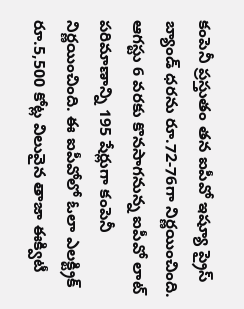కంపెనీ ప్రస్తుతం తన ఐపీవో ఇష్యూ ప్రైస్ బ్యాండ్ ధరను రూ.72-76గా నిర్ణయించింది. ఆగస్టు 6 వరకు కొనసాగనున్న ఐపీవో లాట్ పరిమాణాన్ని 195 షేర్లుగా కంపెనీ నిర్ణయించింది. ఈ ఐపీవోలో ఓలా ఎలక్ట్రిక్ రూ.5,500 కోట్ల విలువైన తాజా ఈక్విటీ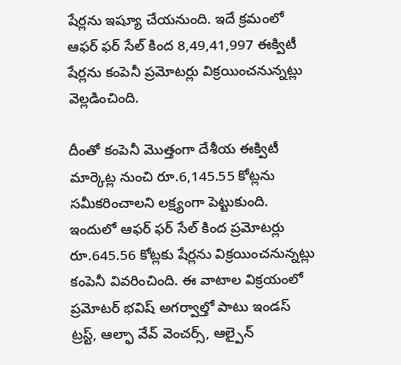షేర్లను ఇష్యూ చేయనుంది. ఇదే క్రమంలో ఆఫర్ ఫర్ సేల్ కింద 8,49,41,997 ఈక్విటీ షేర్లను కంపెనీ ప్రమోటర్లు విక్రయించనున్నట్లు వెల్లడించింది.

దీంతో కంపెనీ మెుత్తంగా దేశీయ ఈక్విటీ మార్కెట్ల నుంచి రూ.6,145.55 కోట్లను సమీకరించాలని లక్ష్యంగా పెట్టుకుంది. ఇందులో ఆఫర్ ఫర్ సేల్ కింద ప్రమోటర్లు రూ.645.56 కోట్లకు షేర్లను విక్రయించనున్నట్లు కంపెనీ వివరించింది. ఈ వాటాల విక్రయంలో ప్రమోటర్ భవిష్ అగర్వాల్తో పాటు ఇండస్ ట్రస్ట్, ఆల్ఫా వేవ్ వెంచర్స్, ఆల్పైన్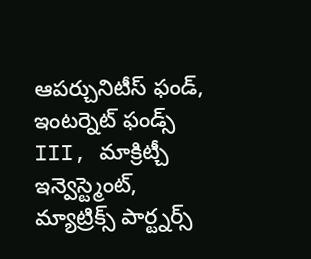ఆపర్చునిటీస్ ఫండ్, ఇంటర్నెట్ ఫండ్స్ III, మాక్రిట్చీ ఇన్వెస్ట్మెంట్, మ్యాట్రిక్స్ పార్ట్నర్స్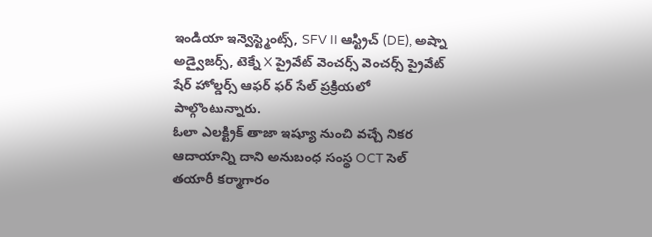ఇండియా ఇన్వెస్ట్మెంట్స్, SFV II ఆస్ట్రిచ్ (DE), అష్నా అడ్వైజర్స్, టెక్నే X ప్రైవేట్ వెంచర్స్ వెంచర్స్ ప్రైవేట్ షేర్ హోల్డర్స్ ఆఫర్ ఫర్ సేల్ ప్రక్రియలో పాల్గొంటున్నారు.
ఓలా ఎలక్ట్రిక్ తాజా ఇష్యూ నుంచి వచ్చే నికర ఆదాయాన్ని దాని అనుబంధ సంస్థ OCT సెల్ తయారీ కర్మాగారం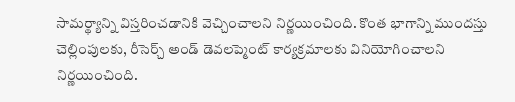సామర్థ్యాన్ని విస్తరించడానికి వెచ్చించాలని నిర్ణయించింది. కొంత భాగాన్ని ముందస్తు చెల్లింపులకు, రీసెర్చ్ అండ్ డెవలప్మెంట్ కార్యక్రమాలకు వినియోగించాలని నిర్ణయించింది.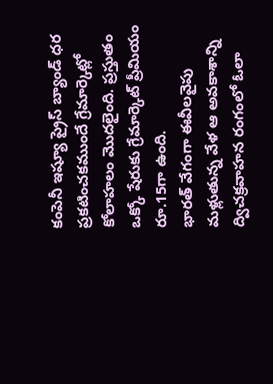కంపెనీ ఇష్యూ ప్రైస్ బ్యాండ్ ధర ప్రకటించకముందే గ్రేమార్కెట్లో కోలాహలం మెుదలైంది. ప్రస్తుతం ఒక్కో షేరుకు గ్రేమార్కెట్ ప్రీమియం రూ.15గా ఉంది.
భారత్ వేగంగా ఈవీలవైపు మళ్లుతున్న వేళ ఆ అవకాశాన్ని ద్విచక్రవాహన రంగంలో ఓలా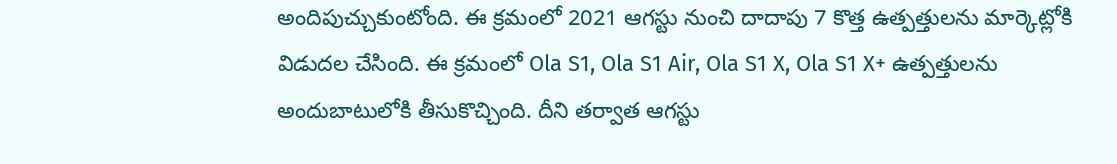అందిపుచ్చుకుంటోంది. ఈ క్రమంలో 2021 ఆగస్టు నుంచి దాదాపు 7 కొత్త ఉత్పత్తులను మార్కెట్లోకి విడుదల చేసింది. ఈ క్రమంలో Ola S1, Ola S1 Air, Ola S1 X, Ola S1 X+ ఉత్పత్తులను అందుబాటులోకి తీసుకొచ్చింది. దీని తర్వాత ఆగస్టు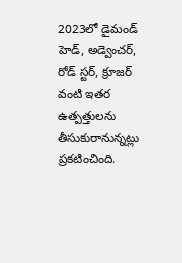2023లో డైమండ్ హెడ్, అడ్వెంచర్, రోడ్ స్టర్, క్రూజర్ వంటి ఇతర ఉత్పత్తులను తీసుకురానున్నట్లు ప్రకటించింది.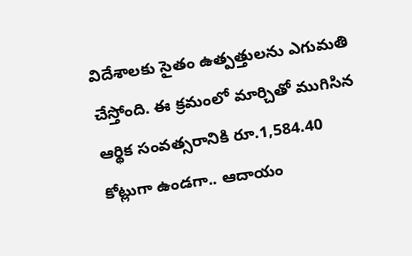విదేశాలకు సైతం ఉత్పత్తులను ఎగుమతి చేస్తోంది. ఈ క్రమంలో మార్చితో ముగిసిన ఆర్థిక సంవత్సరానికి రూ.1,584.40 కోట్లుగా ఉండగా.. ఆదాయం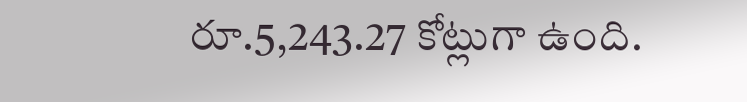రూ.5,243.27 కోట్లుగా ఉంది.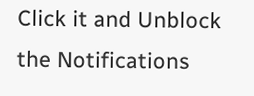Click it and Unblock the Notifications